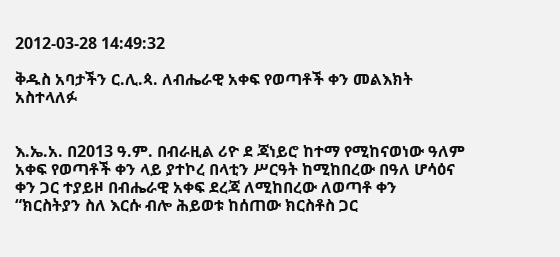2012-03-28 14:49:32

ቅዱስ አባታችን ር.ሊ.ጳ. ለብሔራዊ አቀፍ የወጣቶች ቀን መልእክት አስተላለፉ


እ.ኤ.አ. በ2013 ዓ.ም. በብራዚል ሪዮ ደ ጃነይሮ ከተማ የሚከናወነው ዓለም አቀፍ የወጣቶች ቀን ላይ ያተኮረ በላቲን ሥርዓት ከሚከበረው በዓለ ሆሳዕና ቀን ጋር ተያይዞ በብሔራዊ አቀፍ ደረጃ ለሚከበረው ለወጣቶ ቀን “ክርስትያን ስለ እርሱ ብሎ ሕይወቱ ከሰጠው ክርስቶስ ጋር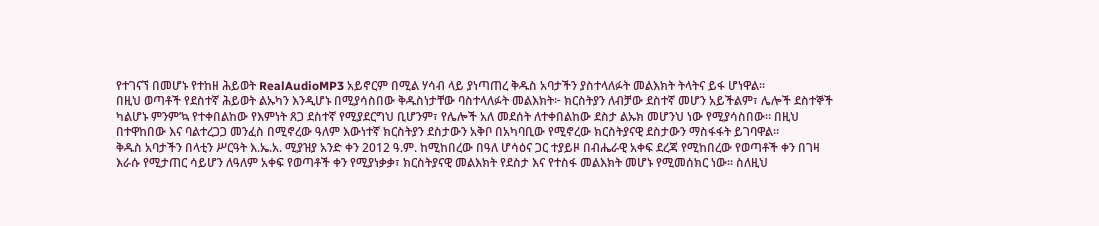የተገናኘ በመሆኑ የተከዘ ሕይወት RealAudioMP3 አይኖርም በሚል ሃሳብ ላይ ያነጣጠረ ቅዱስ አባታችን ያስተላለፉት መልእክት ትላትና ይፋ ሆነዋል።
በዚህ ወጣቶች የደስተኛ ሕይወት ልኡካን እንዲሆኑ በሚያሳስበው ቅዱስነታቸው ባስተላለፉት መልእክት፦ ክርስትያን ለብቻው ደስተኛ መሆን አይችልም፣ ሌሎች ደስተኞች ካልሆኑ ምንም’ኳ የተቀበልከው የእምነት ጸጋ ደስተኛ የሚያደርግህ ቢሆንም፣ የሌሎች አለ መደሰት ለተቀበልከው ደስታ ልኡክ መሆንህ ነው የሚያሳስበው። በዚህ በተዋከበው እና ባልተረጋጋ መንፈስ በሚኖረው ዓለም እውነተኛ ክርስትያን ደስታውን አቅቦ በአካባቢው የሚኖረው ክርስትያናዊ ደስታውን ማስፋፋት ይገባዋል።
ቅዱስ አባታችን በላቲን ሥርዓት እ.ኤ.አ. ሚያዝያ አንድ ቀን 2012 ዓ.ም. ከሚከበረው በዓለ ሆሳዕና ጋር ተያይዞ በብሔራዊ አቀፍ ደረጃ የሚከበረው የወጣቶች ቀን በገዛ እራሱ የሚታጠር ሳይሆን ለዓለም አቀፍ የወጣቶች ቀን የሚያነቃቃ፣ ክርስትያናዊ መልእክት የደስታ እና የተስፋ መልእክት መሆኑ የሚመሰክር ነው። ስለዚህ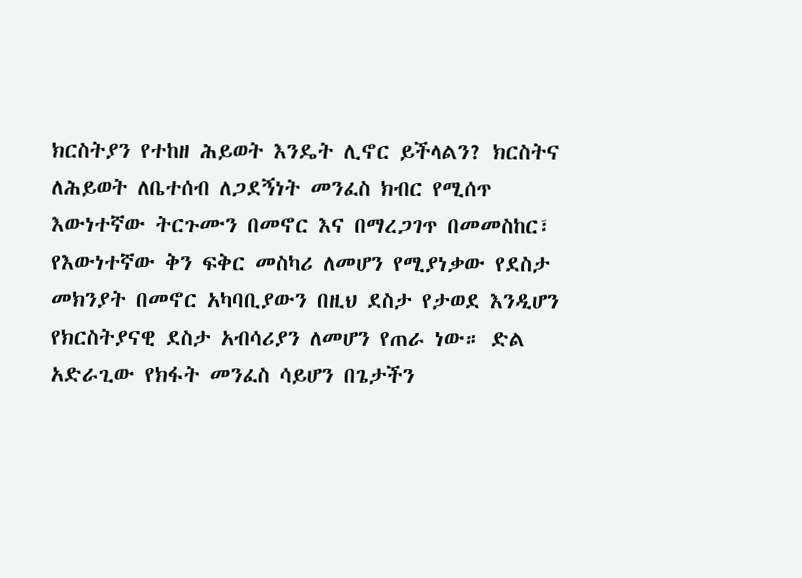ክርስትያን የተከዘ ሕይወት እንዴት ሊኖር ይችላልን? ክርስትና ለሕይወት ለቤተሰብ ለጋደኝነት መንፈስ ክብር የሚሰጥ እውነተኛው ትርጉሙን በመኖር እና በማረጋገጥ በመመስከር፣ የእውነተኛው ቅን ፍቅር መስካሪ ለመሆን የሚያነቃው የደስታ መክንያት በመኖር አካባቢያውን በዚህ ደስታ የታወደ እንዲሆን የክርስትያናዊ ደስታ አብሳሪያን ለመሆን የጠራ ነው። ድል አድራጊው የክፋት መንፈስ ሳይሆን በጌታችን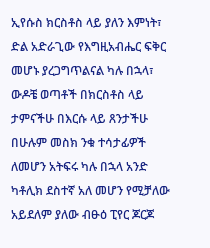ኢየሱስ ክርስቶስ ላይ ያለን እምነት፣ ድል አድራጊው የእግዚአብሔር ፍቅር መሆኑ ያረጋግጥልናል ካሉ በኋላ፣ ውዶቼ ወጣቶች በክርስቶስ ላይ ታምናችሁ በእርሱ ላይ ጸንታችሁ በሁሉም መስክ ንቁ ተሳታፊዎች ለመሆን አትፍሩ ካሉ በኋላ አንድ ካቶሊክ ደስተኛ አለ መሆን የሚቻለው አይደለም ያለው ብፁዕ ፒየር ጆርጆ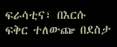ፍራሳቲና፣ በእርሱ ፍቅር ተለውጬ በደስታ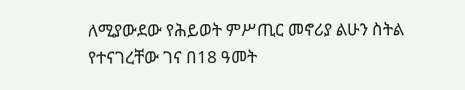ለሚያውደው የሕይወት ምሥጢር መኖሪያ ልሁን ስትል የተናገረቸው ገና በ18 ዓመት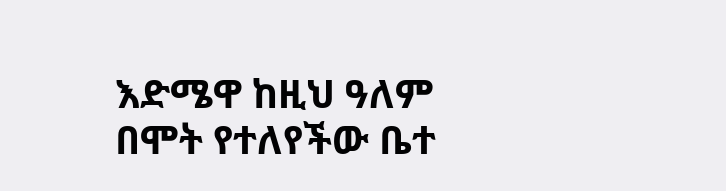እድሜዋ ከዚህ ዓለም በሞት የተለየችው ቤተ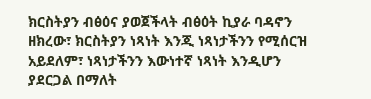ክርስትያን ብፅዕና ያወጀችላት ብፅዕት ኪያራ ባዳኖን ዘክረው፣ ክርስትያን ነጻነት እንጂ ነጻነታችንን የሚሰርዝ አይደለም፣ ነጻነታችንን እውነተኛ ነጻነት እንዲሆን ያደርጋል በማለት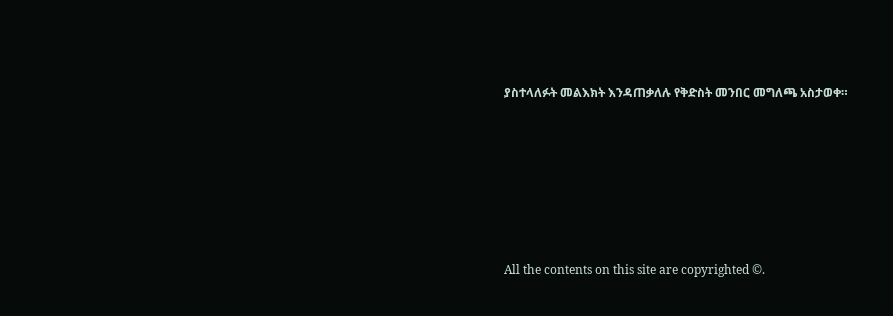ያስተላለፉት መልእክት እንዳጠቃለሉ የቅድስት መንበር መግለጫ አስታወቀ።







All the contents on this site are copyrighted ©.